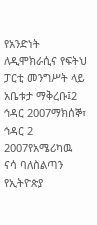የአንድነት ለዲሞክራሲና የፍትህ ፓርቲ መንግሥት ላይ አቤቱታ ማቅረቡ፤2 ኅዳር 2007ማክሰኞ፣ ኅዳር 2 2007የአሜሪካዉ ናሳ ባለስልጣን የኢትዮጵያ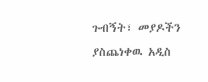ጉብኝት፣ መያዶችን ያስጨነቀዉ አዲስ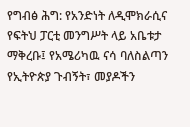የግብፅ ሕግ: የአንድነት ለዲሞክራሲና የፍትህ ፓርቲ መንግሥት ላይ አቤቱታ ማቅረቡ፤ የአሜሪካዉ ናሳ ባለስልጣን የኢትዮጵያ ጉብኝት፣ መያዶችን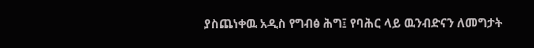ያስጨነቀዉ አዲስ የግብፅ ሕግ፤ የባሕር ላይ ዉንብድናን ለመግታት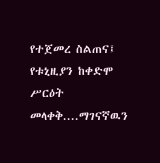የተጀመረ ስልጠና፤ የቱኒዚያን ከቀድሞ ሥርዕት መላቀቅ....ማገናኛዉን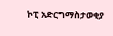ኮፒ አድርግማስታወቂያ